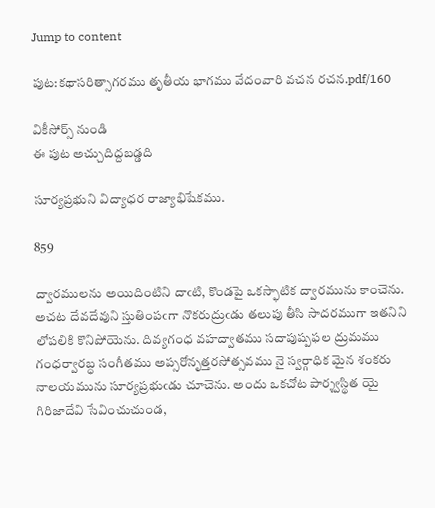Jump to content

పుట:కథాసరిత్సాగరము తృతీయ భాగము వేదంవారి వచన రచన.pdf/160

వికీసోర్స్ నుండి
ఈ పుట అచ్చుదిద్దబడ్డది

సూర్యప్రభుని విద్యాధర రాజ్యాభిషేకము.

859

ద్వారములను అయిదింటిని దాఁటి, కొండపై ఒకస్ఫాటిక ద్వారమును కాంచెను. అచట దేవదేవుని స్తుతింపఁగా నొకరుద్రుఁడు తలుపు తీసి సాదరముగా ఇతనిని లోపలికి కొనిపోయెను. దివ్యగంధ వహద్వాతము సదాపుష్పఫల ద్రుమము గంధర్వారబ్ధ సంగీతము అప్సరోనృత్తరసోత్సవము నై స్వర్గాధిక మైన శంకరు నాలయమును సూర్యప్రభుఁడు చూచెను. అందు ఒకచోట పార్శ్వస్థిత యై గిరిజాదేవి సేవించుచుండ,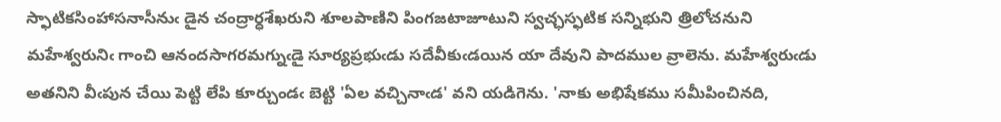స్ఫాటికసింహాసనాసీనుఁ డైన చంద్రార్ధశేఖరుని శూలపాణిని పింగజటాజూటుని స్వచ్ఛస్ఫటిక సన్నిభుని త్రిలోచనుని మహేశ్వరునిఁ గాంచి ఆనందసాగరమగ్నుఁడై సూర్యప్రభుఁడు సదేవీకుఁడయిన యా దేవుని పాదముల వ్రాలెను. మహేశ్వరుఁడు అతనిని వీఁపున చేయి పెట్టి లేపి కూర్చుండఁ బెట్టి 'ఏల వచ్చినాఁడ' వని యడిగెను. 'నాకు అభిషేకము సమీపించినది,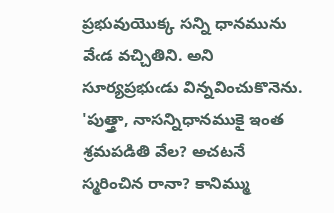ప్రభువుయొక్క సన్ని ధానమును వేఁడ వచ్చితిని. అని సూర్యప్రభుఁడు విన్నవించుకొనెను. 'పుత్త్రా, నాసన్నిధానముకై ఇంత శ్రమపడితి వేల? అచటనే స్మరించిన రానా? కానిమ్ము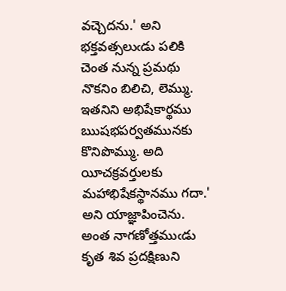వచ్చెదను.' అని భక్తవత్సలుఁడు పలికి చెంత నున్న ప్రమథు నొకనిం బిలిచి, లెమ్ము. ఇతనిని అభిషేకార్థము ఋషభపర్వతమునకు కొనిపొమ్ము. అది యీచక్రవర్తులకు మహాభిషేకస్థానము గదా.' అని యాజ్ఞాపించెను. అంత నాగణోత్తముఁడు కృత శివ ప్రదక్షిణుని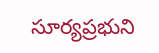సూర్యప్రభుని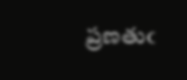ప్రణతుఁ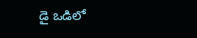డై ఒడిలో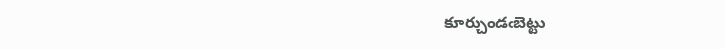కూర్చుండఁబెట్టు